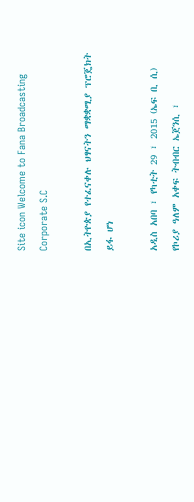Site icon Welcome to Fana Broadcasting Corporate S.C

በኢትዮጵያ የተፈናቀሉ ህፃናትን ማቋቋሚያ ፕሮጄክት ይፋ ሆነ

አዲስ አበባ ፣ የካቲት 29 ፣ 2015 (ኤፍ ቢ ሲ) የኮሪያ ዓለም አቀፍ ትብብር ኤጀንሲ ፣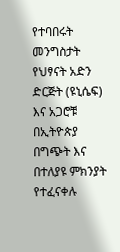የተባበሩት መንግስታት የህፃናት አድን ድርጅት (ዩኒሴፍ) እና አጋሮቹ በኢትዮጵያ በግጭት እና በተለያዩ ምክንያት የተፈናቀሉ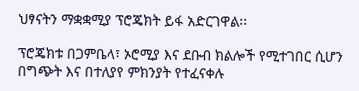ህፃናትን ማቋቋሚያ ፕሮጄክት ይፋ አድርገዋል፡፡

ፕሮጄክቱ በጋምቤላ፣ ኦሮሚያ እና ደቡብ ክልሎች የሚተገበር ሲሆን በግጭት እና በተለያየ ምክንያት የተፈናቀሉ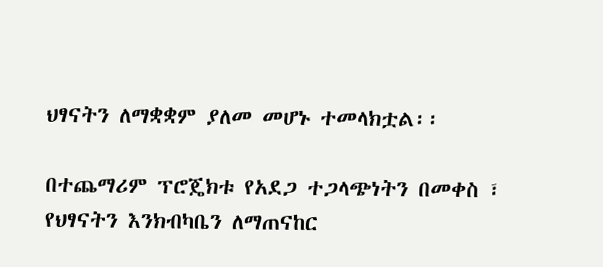ህፃናትን ለማቋቋም ያለመ መሆኑ ተመላክቷል፡፡

በተጨማሪም ፕሮጄክቱ የአደጋ ተጋላጭነትን በመቀስ ፣ የህፃናትን እንክብካቤን ለማጠናከር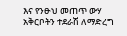እና የንፁህ መጠጥ ውሃ አቅርቦትን ተደራሽ ለማድረግ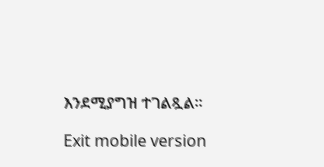እንደሚያግዝ ተገልጿል፡፡

Exit mobile version